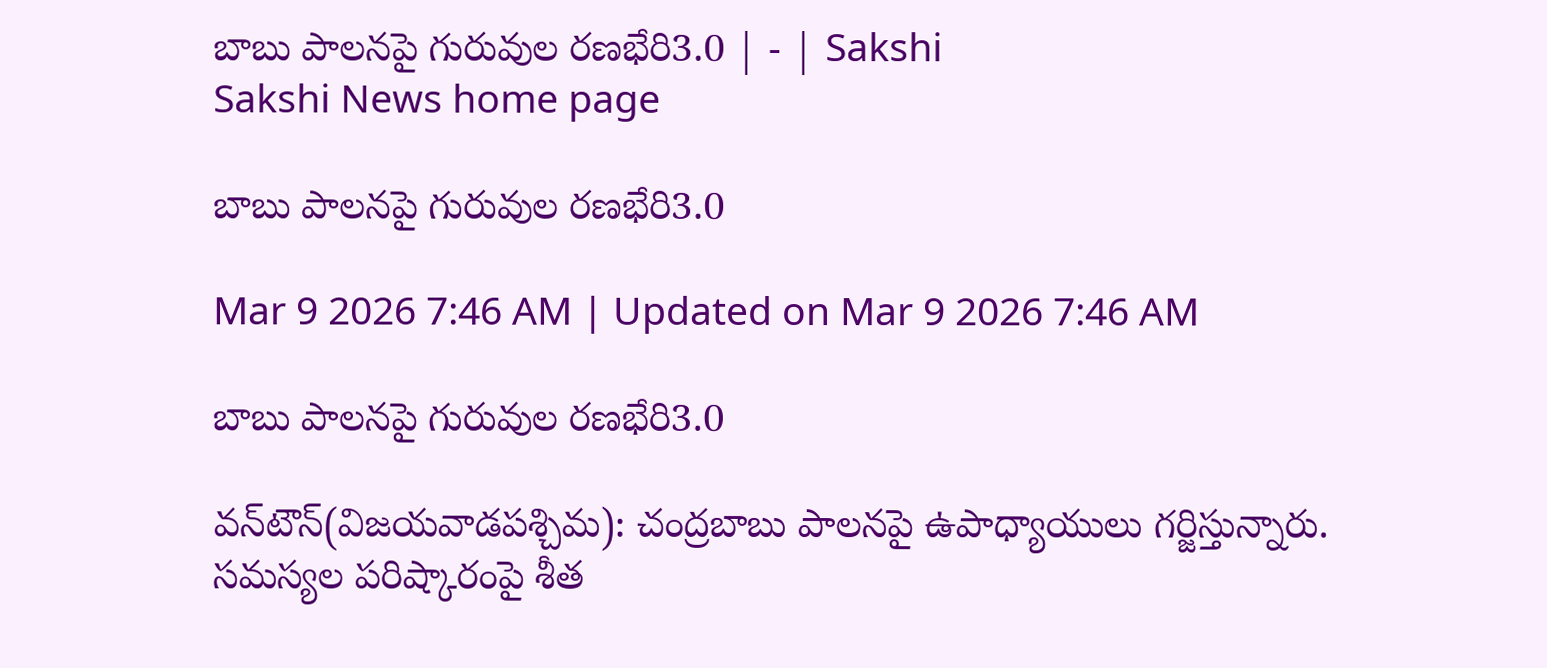బాబు పాలనపై గురువుల రణభేరి3.0 | - | Sakshi
Sakshi News home page

బాబు పాలనపై గురువుల రణభేరి3.0

Mar 9 2026 7:46 AM | Updated on Mar 9 2026 7:46 AM

బాబు పాలనపై గురువుల రణభేరి3.0

వన్‌టౌన్‌(విజయవాడపశ్చిమ): చంద్రబాబు పాలనపై ఉపాధ్యాయులు గర్జిస్తున్నారు. సమస్యల పరిష్కారంపై శీత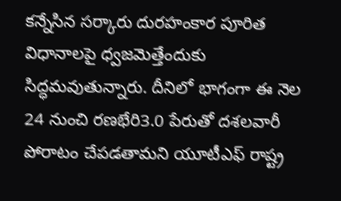కన్నేసిన సర్కారు దురహంకార పూరిత విధానాలపై ధ్వజమెత్తేందుకు సిద్ధమవుతున్నారు. దీనిలో భాగంగా ఈ నెల 24 నుంచి రణభేరి3.0 పేరుతో దశలవారీ పోరాటం చేపడతామని యూటీఎఫ్‌ రాష్ట్ర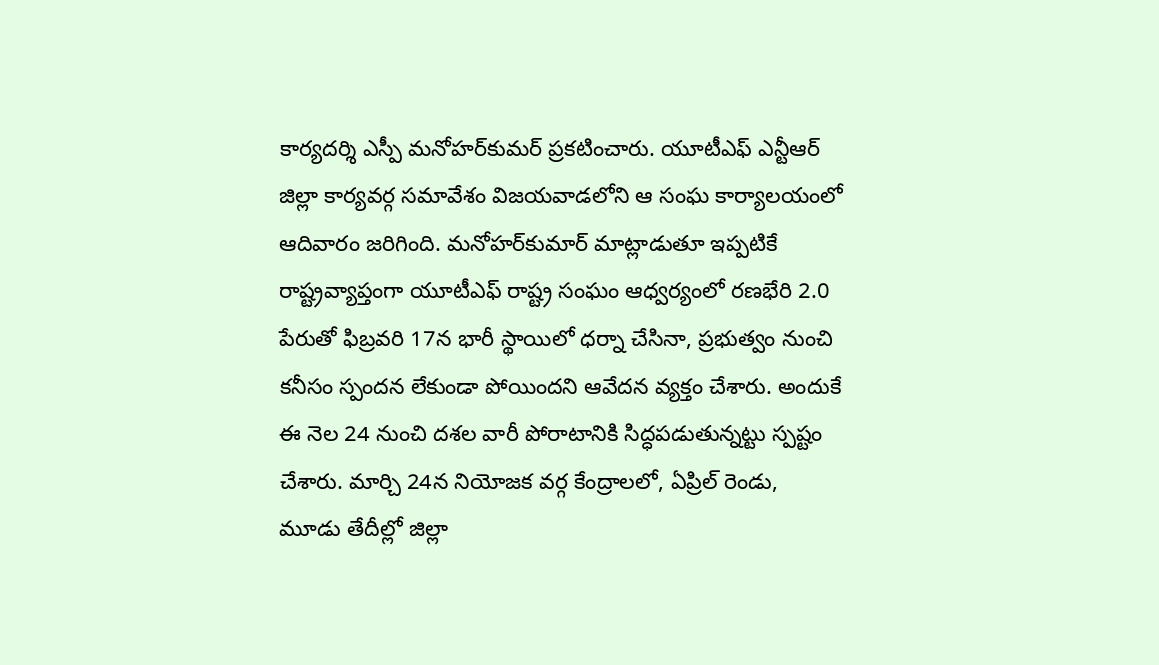కార్యదర్శి ఎస్పీ మనోహర్‌కుమర్‌ ప్రకటించారు. యూటీఎఫ్‌ ఎన్టీఆర్‌ జిల్లా కార్యవర్గ సమావేశం విజయవాడలోని ఆ సంఘ కార్యాలయంలో ఆదివారం జరిగింది. మనోహర్‌కుమార్‌ మాట్లాడుతూ ఇప్పటికే రాష్ట్రవ్యాప్తంగా యూటీఎఫ్‌ రాష్ట్ర సంఘం ఆధ్వర్యంలో రణభేరి 2.0 పేరుతో ఫిబ్రవరి 17న భారీ స్థాయిలో ధర్నా చేసినా, ప్రభుత్వం నుంచి కనీసం స్పందన లేకుండా పోయిందని ఆవేదన వ్యక్తం చేశారు. అందుకే ఈ నెల 24 నుంచి దశల వారీ పోరాటానికి సిద్ధపడుతున్నట్టు స్పష్టం చేశారు. మార్చి 24న నియోజక వర్గ కేంద్రాలలో, ఏప్రిల్‌ రెండు, మూడు తేదీల్లో జిల్లా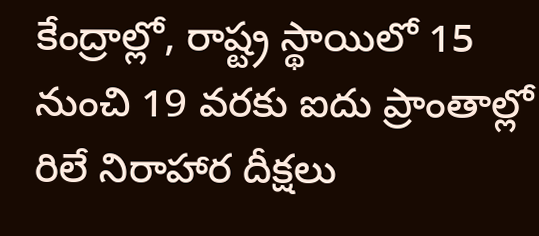కేంద్రాల్లో, రాష్ట్ర స్థాయిలో 15 నుంచి 19 వరకు ఐదు ప్రాంతాల్లో రిలే నిరాహార దీక్షలు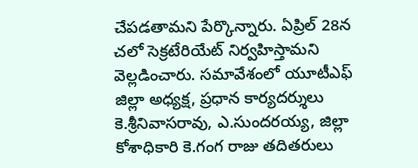చేపడతామని పేర్కొన్నారు. ఏప్రిల్‌ 28న చలో సెక్రటేరియేట్‌ నిర్వహిస్తామని వెల్లడించారు. సమావేశంలో యూటీఎఫ్‌ జిల్లా అధ్యక్ష, ప్రధాన కార్యదర్శులు కె.శ్రీనివాసరావు, ఎ.సుందరయ్య, జిల్లా కోశాధికారి కె.గంగ రాజు తదితరులు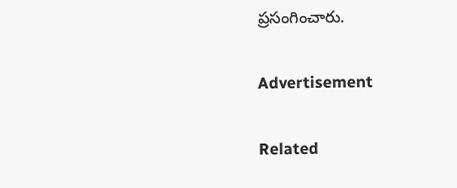ప్రసంగించారు.

Advertisement

Related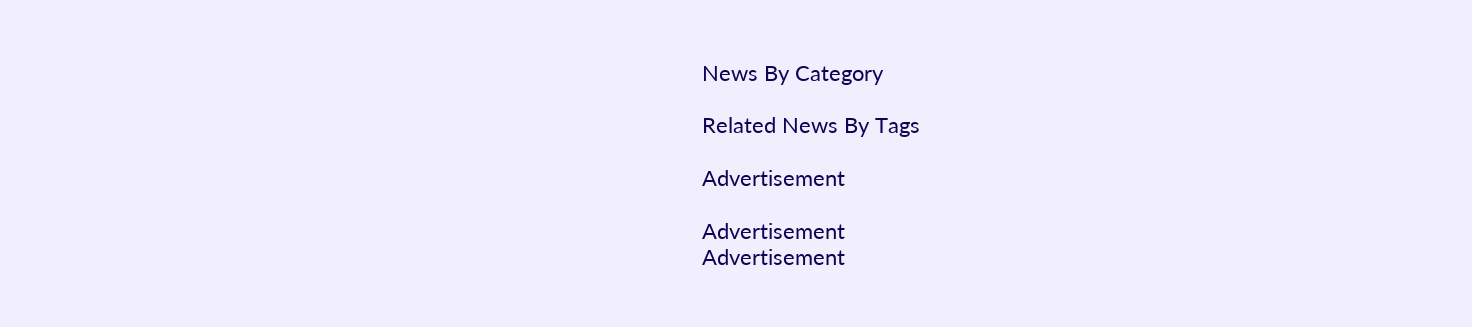News By Category

Related News By Tags

Advertisement

Advertisement
Advertisement